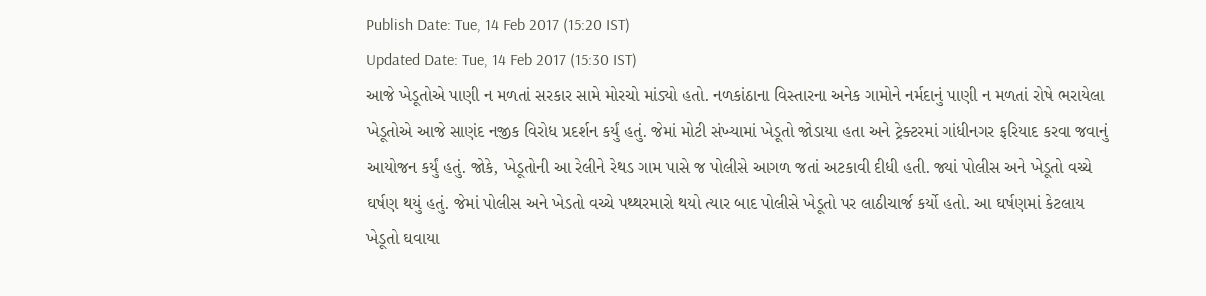Publish Date: Tue, 14 Feb 2017 (15:20 IST)
Updated Date: Tue, 14 Feb 2017 (15:30 IST)
આજે ખેડૂતોએ પાણી ન મળતાં સરકાર સામે મોરચો માંડ્યો હતો. નળકાંઠાના વિસ્તારના અનેક ગામોને નર્મદાનું પાણી ન મળતાં રોષે ભરાયેલા ખેડૂતોએ આજે સાણંદ નજીક વિરોધ પ્રદર્શન કર્યું હતું. જેમાં મોટી સંખ્યામાં ખેડૂતો જોડાયા હતા અને ટ્રેક્ટરમાં ગાંધીનગર ફરિયાદ કરવા જવાનું આયોજન કર્યું હતું. જોકે, ખેડૂતોની આ રેલીને રેથડ ગામ પાસે જ પોલીસે આગળ જતાં અટકાવી દીધી હતી. જ્યાં પોલીસ અને ખેડૂતો વચ્ચે ઘર્ષણ થયું હતું. જેમાં પોલીસ અને ખેડતો વચ્ચે પથ્થરમારો થયો ત્યાર બાદ પોલીસે ખેડૂતો પર લાઠીચાર્જ કર્યો હતો. આ ઘર્ષણમાં કેટલાય ખેડૂતો ઘવાયા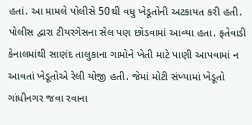હતાં. આ મામલે પોલીસે 50થી વધુ ખેડૂતોની અટકાયત કરી હતી. પોલીસ દ્વારા ટીયરગેસના સેલ પણ છોડવામાં આવ્યા હતા. ફતેવાડી કેનાલમાંથી સાણંદ તાલુકાના ગામોને ખેતી માટે પાણી આપવામાં ન આવતાં ખેડૂતોએ રેલી યોજી હતી. જેમાં મોટી સંખ્યામાં ખેડૂતો ગાંધીનગર જવા રવાના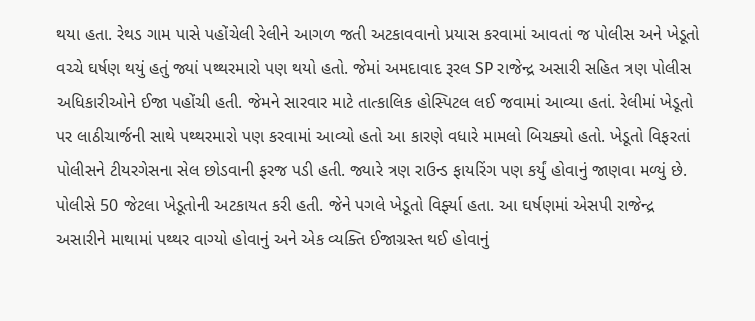થયા હતા. રેથડ ગામ પાસે પહોંચેલી રેલીને આગળ જતી અટકાવવાનો પ્રયાસ કરવામાં આવતાં જ પોલીસ અને ખેડૂતો વચ્ચે ઘર્ષણ થયું હતું જ્યાં પથ્થરમારો પણ થયો હતો. જેમાં અમદાવાદ રૂરલ SP રાજેન્દ્ર અસારી સહિત ત્રણ પોલીસ અધિકારીઓને ઈજા પહોંચી હતી. જેમને સારવાર માટે તાત્કાલિક હોસ્પિટલ લઈ જવામાં આવ્યા હતાં. રેલીમાં ખેડૂતો પર લાઠીચાર્જની સાથે પથ્થરમારો પણ કરવામાં આવ્યો હતો આ કારણે વધારે મામલો બિચક્યો હતો. ખેડૂતો વિફરતાં પોલીસને ટીયરગેસના સેલ છોડવાની ફરજ પડી હતી. જ્યારે ત્રણ રાઉન્ડ ફાયરિંગ પણ કર્યું હોવાનું જાણવા મળ્યું છે. પોલીસે 50 જેટલા ખેડૂતોની અટકાયત કરી હતી. જેને પગલે ખેડૂતો વિર્ફ્યા હતા. આ ઘર્ષણમાં એસપી રાજેન્દ્ર અસારીને માથામાં પથ્થર વાગ્યો હોવાનું અને એક વ્યક્તિ ઈજાગ્રસ્ત થઈ હોવાનું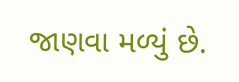જાણવા મળ્યું છે.